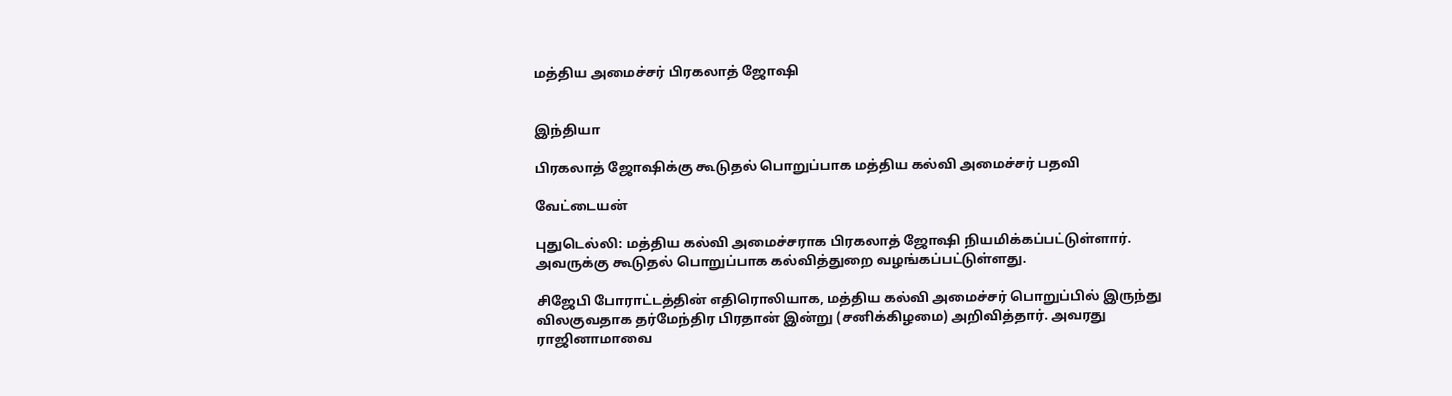மத்திய அமைச்சர் பிரகலாத் ஜோஷி


இந்தியா

பிரகலாத் ஜோஷிக்கு கூடுதல் பொறுப்பாக மத்திய கல்வி அமைச்சர் பதவி

வேட்டையன்

புதுடெல்லி: மத்திய கல்வி அமைச்சராக பிரகலாத் ஜோஷி நியமிக்கப்பட்டுள்ளார். அவருக்கு கூடுதல் பொறுப்பாக கல்வித்துறை வழங்கப்பட்டுள்ளது.

சிஜேபி போராட்டத்தின் எதிரொலியாக, மத்திய கல்வி அமைச்சர் பொறுப்பில் இருந்து விலகுவதாக தர்மேந்திர பிரதான் இன்று (சனிக்கிழமை) அறிவித்தார். அவரது ராஜினாமாவை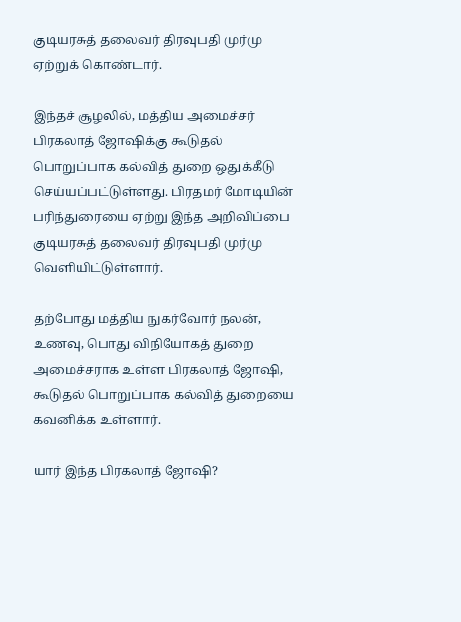குடியரசுத் தலைவர் திரவுபதி முர்மு ஏற்றுக் கொண்டார்.

இந்தச் சூழலில், மத்திய அமைச்சர் பிரகலாத் ஜோஷிக்கு கூடுதல் பொறுப்பாக கல்வித் துறை ஒதுக்கீடு செய்யப்பட்டுள்ளது. பிரதமர் மோடியின் பரிந்துரையை ஏற்று இந்த அறிவிப்பை குடியரசுத் தலைவர் திரவுபதி முர்மு வெளியிட்டுள்ளார்.

தற்போது மத்திய நுகர்வோர் நலன், உணவு, பொது விநியோகத் துறை அமைச்சராக உள்ள பிரகலாத் ஜோஷி, கூடுதல் பொறுப்பாக கல்வித் துறையை கவனிக்க உள்ளார்.

யார் இந்த பிரகலாத் ஜோஷி?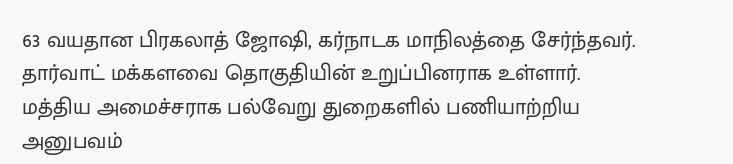63 வயதான பிரகலாத் ஜோஷி, கர்நாடக மாநிலத்தை சேர்ந்தவர். தார்வாட் மக்களவை தொகுதியின் உறுப்பினராக உள்ளார். மத்திய அமைச்சராக பல்வேறு துறைகளில் பணியாற்றிய அனுபவம்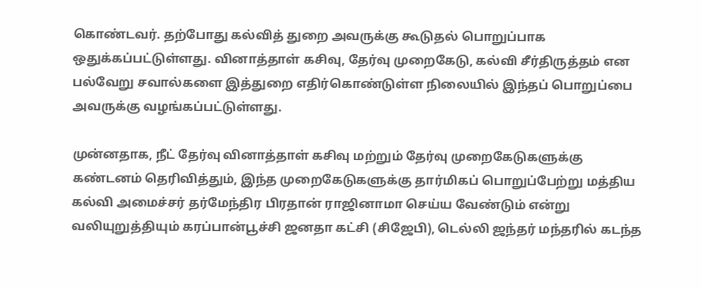கொண்டவர். தற்போது கல்வித் துறை அவருக்கு கூடுதல் பொறுப்பாக ஒதுக்கப்பட்டுள்ளது. வினாத்தாள் கசிவு, தேர்வு முறைகேடு, கல்வி சீர்திருத்தம் என பல்வேறு சவால்களை இத்துறை எதிர்கொண்டுள்ள நிலையில் இந்தப் பொறுப்பை அவருக்கு வழங்கப்பட்டுள்ளது.

முன்னதாக, நீட் தேர்வு வினாத்தாள் கசிவு மற்றும் தேர்வு முறைகேடுகளுக்கு கண்டனம் தெரிவித்தும், இந்த முறைகேடுகளுக்கு தார்மிகப் பொறுப்பேற்று மத்திய கல்வி அமைச்சர் தர்மேந்திர பிரதான் ராஜினாமா செய்ய வேண்டும் என்று வலியுறுத்தியும் கரப்பான்பூச்சி ஜனதா கட்சி (சிஜேபி), டெல்லி ஜந்தர் மந்தரில் கடந்த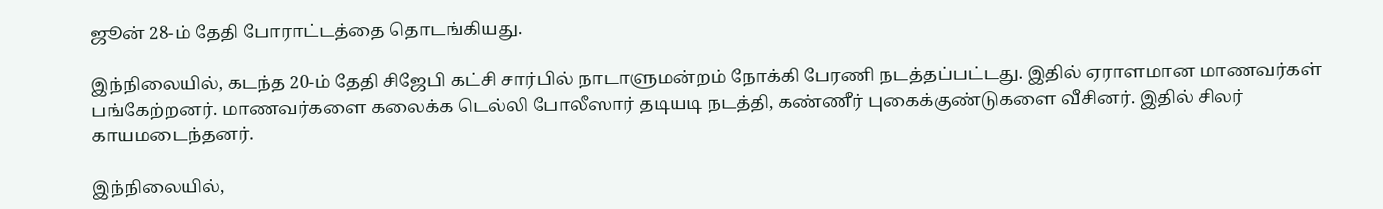ஜூன் 28-ம் தேதி போராட்டத்தை தொடங்கியது.

இந்நிலையில், கடந்த 20-ம் தேதி சிஜேபி கட்சி சார்பில் நாடாளுமன்றம் நோக்கி பேரணி நடத்தப்பட்டது. இதில் ஏராளமான மாணவர்கள் பங்கேற்றனர். மாணவர்களை கலைக்க டெல்லி போலீஸார் தடியடி நடத்தி, கண்ணீர் புகைக்குண்டுகளை வீசினர். இதில் சிலர் காயமடைந்தனர்.

இந்நிலையில்,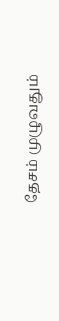தேசம் முழுவதும்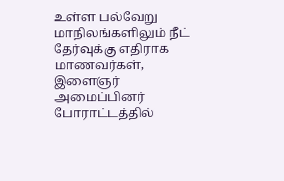உள்ள பல்வேறு மாநிலங்களிலும் நீட் தேர்வுக்கு எதிராக மாணவர்கள், இளைஞர் அமைப்பினர் போராட்டத்தில்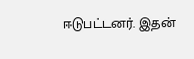ஈடுபட்டனர். இதன்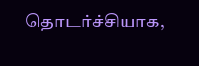தொடர்ச்சியாக,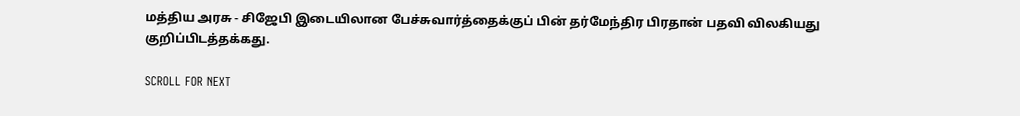மத்திய அரசு - சிஜேபி இடையிலான பேச்சுவார்த்தைக்குப் பின் தர்மேந்திர பிரதான் பதவி விலகியது குறிப்பிடத்தக்கது.

SCROLL FOR NEXT